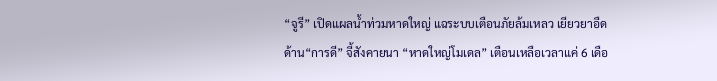“จูรี” เปิดแผลน้ำท่วมหาดใหญ่ แฉระบบเตือนภัยล้มเหลว เยียวยาอืด ด้าน“การดี” จี้สังคายนา “หาดใหญ่โมเดล” เตือนเหลือเวลาแค่ 6 เดือ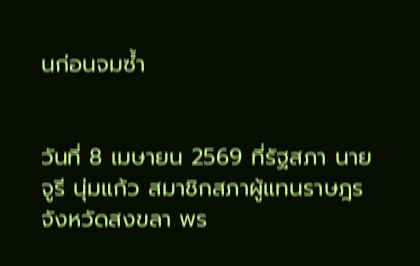นก่อนจมซ้ำ


วันที่ 8 เมษายน 2569 ที่รัฐสภา นายจูรี นุ่มแก้ว สมาชิกสภาผู้แทนราษฎร จังหวัดสงขลา พร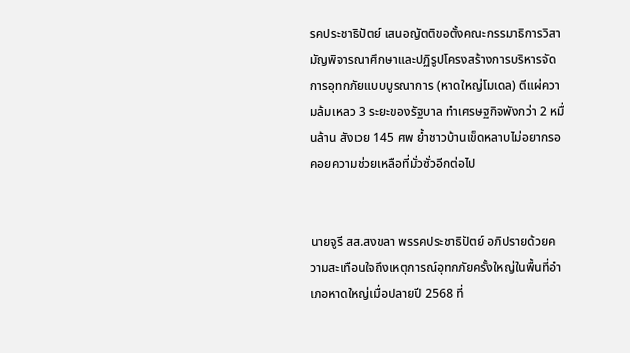รคประชาธิปัตย์ เสนอญัตติขอตั้งคณะกรรมาธิการวิสามัญพิจารณาศึกษาและปฏิรูปโครงสร้างการบริหารจัดการอุทกภัยแบบบูรณาการ (หาดใหญ่โมเดล) ตีแผ่ความล้มเหลว 3 ระยะของรัฐบาล ทำเศรษฐกิจพังกว่า 2 หมื่นล้าน สังเวย 145 ศพ ย้ำชาวบ้านเข็ดหลาบไม่อยากรอคอยความช่วยเหลือที่มั่วซั่วอีกต่อไป


นายจูรี สส.สงขลา พรรคประชาธิปัตย์ อภิปรายด้วยความสะเทือนใจถึงเหตุการณ์อุทกภัยครั้งใหญ่ในพื้นที่อำเภอหาดใหญ่เมื่อปลายปี 2568 ที่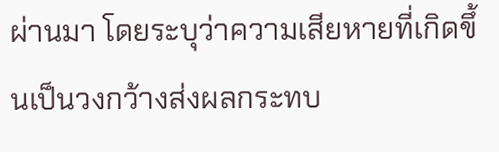ผ่านมา โดยระบุว่าความเสียหายที่เกิดขึ้นเป็นวงกว้างส่งผลกระทบ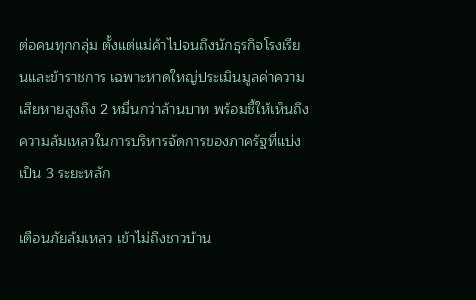ต่อคนทุกกลุ่ม ตั้งแต่แม่ค้าไปจนถึงนักธุรกิจโรงเรียนและข้าราชการ เฉพาะหาดใหญ่ประเมินมูลค่าความเสียหายสูงถึง 2 หมื่นกว่าล้านบาท พร้อมชี้ให้เห็นถึงความล้มเหลวในการบริหารจัดการของภาครัฐที่แบ่งเป็น 3 ระยะหลัก

เตือนภัยล้มเหลว เข้าไม่ถึงชาวบ้าน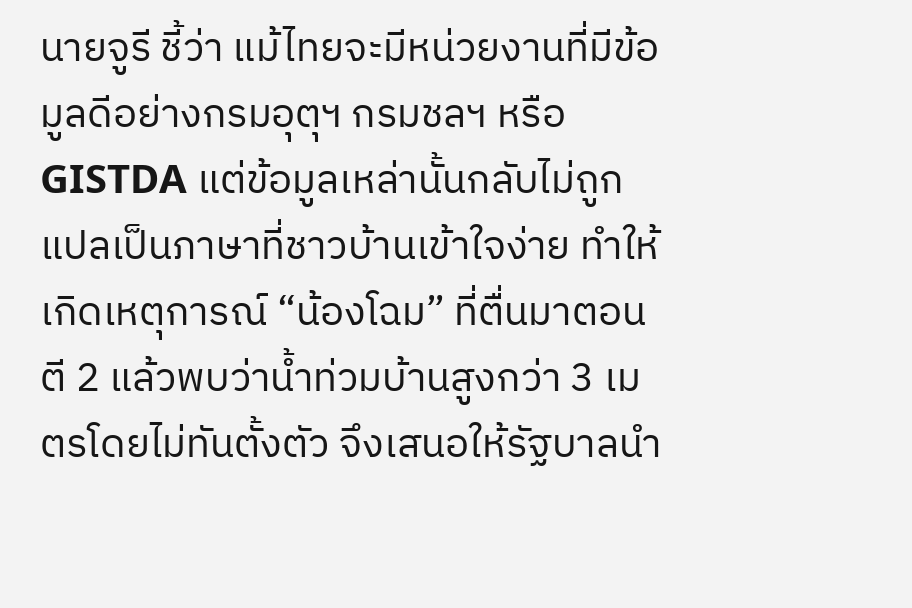นายจูรี ชี้ว่า แม้ไทยจะมีหน่วยงานที่มีข้อมูลดีอย่างกรมอุตุฯ กรมชลฯ หรือ GISTDA แต่ข้อมูลเหล่านั้นกลับไม่ถูกแปลเป็นภาษาที่ชาวบ้านเข้าใจง่าย ทำให้เกิดเหตุการณ์ “น้องโฉม” ที่ตื่นมาตอนตี 2 แล้วพบว่าน้ำท่วมบ้านสูงกว่า 3 เมตรโดยไม่ทันตั้งตัว จึงเสนอให้รัฐบาลนำ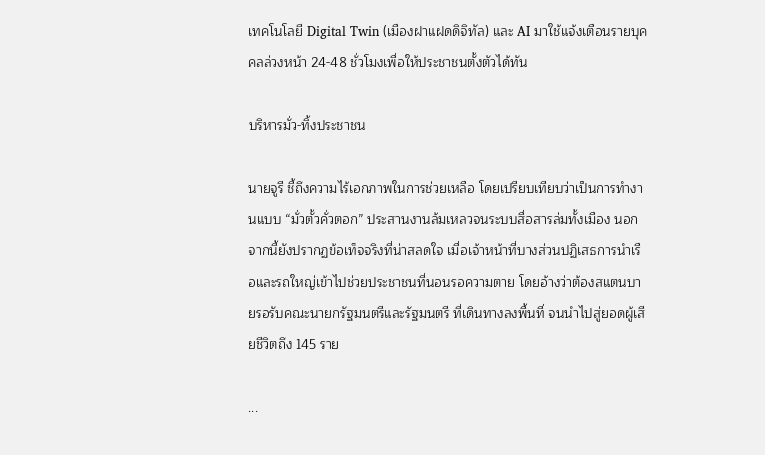เทคโนโลยี Digital Twin (เมืองฝาแฝดดิจิทัล) และ AI มาใช้แจ้งเตือนรายบุคคลล่วงหน้า 24-48 ชั่วโมงเพื่อให้ประชาชนตั้งตัวได้ทัน

บริหารมั่ว-ทิ้งประชาชน

นายจูรี ชี้ถึงความไร้เอกภาพในการช่วยเหลือ โดยเปรียบเทียบว่าเป็นการทำงานแบบ “มั่วตั้วคั่วตอก” ประสานงานล้มเหลวจนระบบสื่อสารล่มทั้งเมือง นอกจากนี้ยังปรากฏข้อเท็จจริงที่น่าสลดใจ เมื่อเจ้าหน้าที่บางส่วนปฏิเสธการนำเรือและรถใหญ่เข้าไปช่วยประชาชนที่นอนรอความตาย โดยอ้างว่าต้องสแตนบายรอรับคณะนายกรัฐมนตรีและรัฐมนตรี ที่เดินทางลงพื้นที่ จนนำไปสู่ยอดผู้เสียชีวิตถึง 145 ราย

...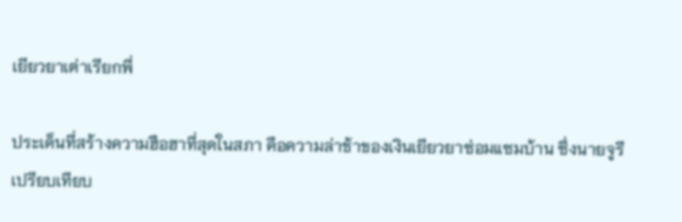เยียวยาเต่าเรียกพี่

ประเด็นที่สร้างความฮือฮาที่สุดในสภา คือความล่าช้าของเงินเยียวยาซ่อมแซมบ้าน ซึ่งนายจูรีเปรียบเทียบ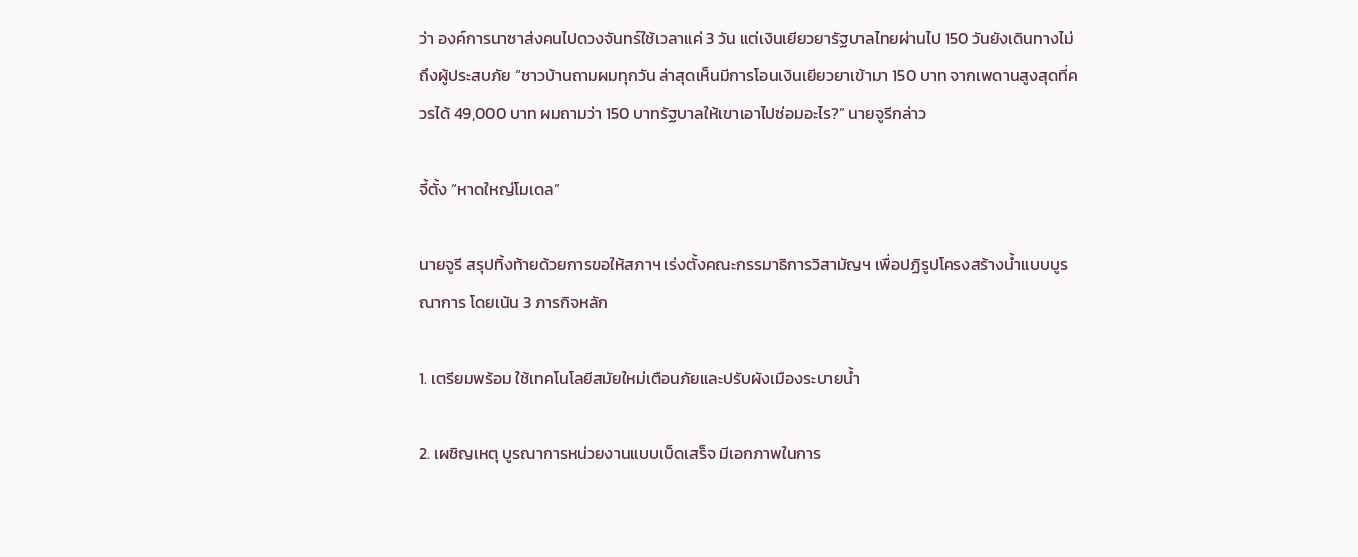ว่า องค์การนาซาส่งคนไปดวงจันทร์ใช้เวลาแค่ 3 วัน แต่เงินเยียวยารัฐบาลไทยผ่านไป 150 วันยังเดินทางไม่ถึงผู้ประสบภัย “ชาวบ้านถามผมทุกวัน ล่าสุดเห็นมีการโอนเงินเยียวยาเข้ามา 150 บาท จากเพดานสูงสุดที่ควรได้ 49,000 บาท ผมถามว่า 150 บาทรัฐบาลให้เขาเอาไปซ่อมอะไร?” นายจูรีกล่าว

จี้ตั้ง “หาดใหญ่โมเดล”

นายจูรี สรุปทิ้งท้ายด้วยการขอให้สภาฯ เร่งตั้งคณะกรรมาธิการวิสามัญฯ เพื่อปฏิรูปโครงสร้างน้ำแบบบูรณาการ โดยเน้น 3 ภารกิจหลัก

1. เตรียมพร้อม ใช้เทคโนโลยีสมัยใหม่เตือนภัยและปรับผังเมืองระบายน้ำ

2. เผชิญเหตุ บูรณาการหน่วยงานแบบเบ็ดเสร็จ มีเอกภาพในการ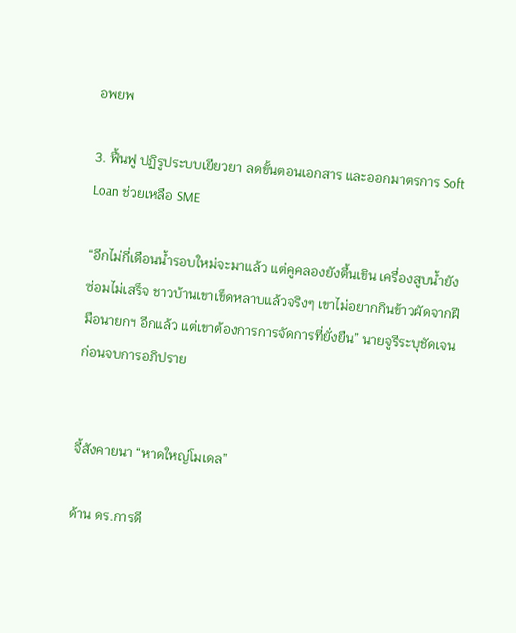อพยพ

3. ฟื้นฟู ปฏิรูประบบเยียวยา ลดขั้นตอนเอกสาร และออกมาตรการ Soft Loan ช่วยเหลือ SME

“อีกไม่กี่เดือนน้ำรอบใหม่จะมาแล้ว แต่คูคลองยังตื้นเขิน เครื่องสูบน้ำยังซ่อมไม่เสร็จ ชาวบ้านเขาเข็ดหลาบแล้วจริงๆ เขาไม่อยากกินข้าวผัดจากฝีมือนายกฯ อีกแล้ว แต่เขาต้องการการจัดการที่ยั่งยืน” นายจูรีระบุชัดเจนก่อนจบการอภิปราย


จี้สังคายนา “หาดใหญ่โมเดล”

ด้าน ดร.การดี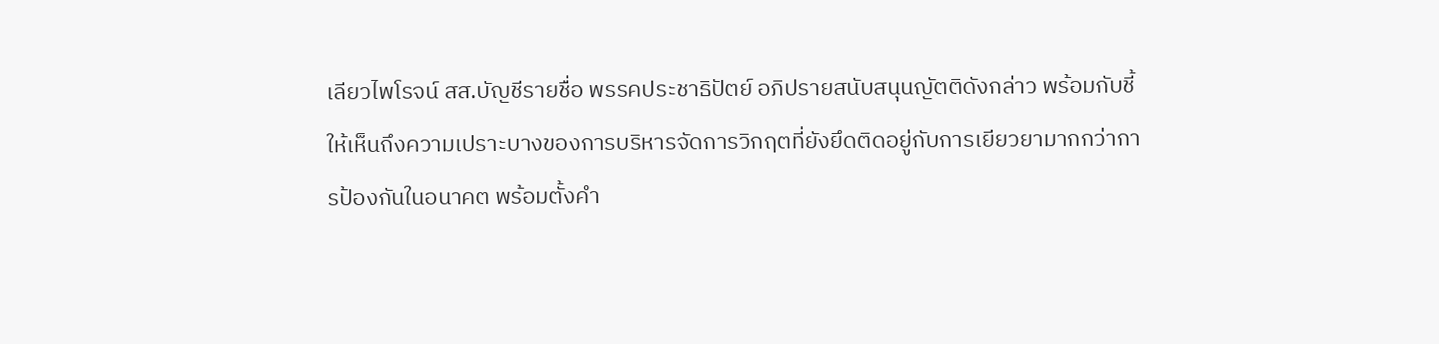เลียวไพโรจน์ สส.บัญชีรายชื่อ พรรคประชาธิปัตย์ อภิปรายสนับสนุนญัตติดังกล่าว พร้อมกับชี้ให้เห็นถึงความเปราะบางของการบริหารจัดการวิกฤตที่ยังยึดติดอยู่กับการเยียวยามากกว่าการป้องกันในอนาคต พร้อมตั้งคำ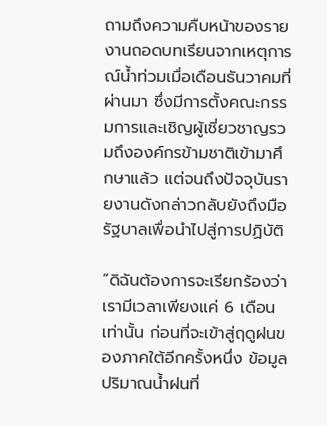ถามถึงความคืบหน้าของรายงานถอดบทเรียนจากเหตุการณ์น้ำท่วมเมื่อเดือนธันวาคมที่ผ่านมา ซึ่งมีการตั้งคณะกรรมการและเชิญผู้เชี่ยวชาญรวมถึงองค์กรข้ามชาติเข้ามาศึกษาแล้ว แต่จนถึงปัจจุบันรายงานดังกล่าวกลับยังถึงมือรัฐบาลเพื่อนำไปสู่การปฏิบัติ

“ดิฉันต้องการจะเรียกร้องว่า เรามีเวลาเพียงแค่ 6 เดือนเท่านั้น ก่อนที่จะเข้าสู่ฤดูฝนของภาคใต้อีกครั้งหนึ่ง ข้อมูลปริมาณน้ำฝนที่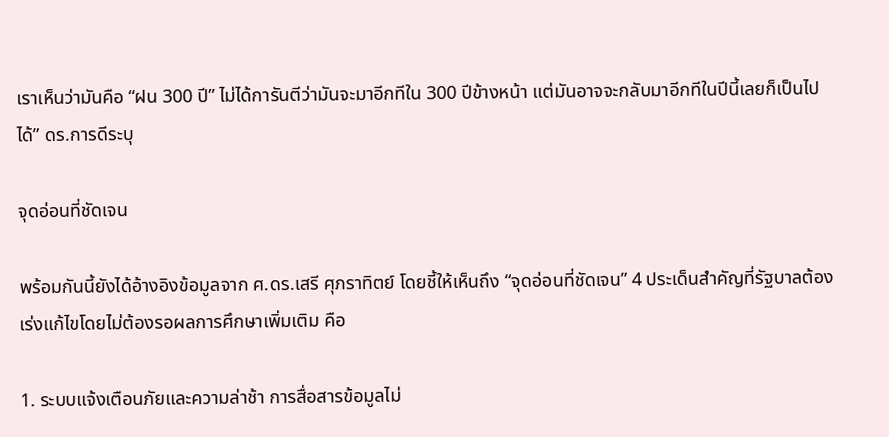เราเห็นว่ามันคือ “ฝน 300 ปี” ไม่ได้การันตีว่ามันจะมาอีกทีใน 300 ปีข้างหน้า แต่มันอาจจะกลับมาอีกทีในปีนี้เลยก็เป็นไปได้” ดร.การดีระบุ

จุดอ่อนที่ชัดเจน

พร้อมกันนี้ยังได้อ้างอิงข้อมูลจาก ศ.ดร.เสรี ศุภราทิตย์ โดยชี้ให้เห็นถึง “จุดอ่อนที่ชัดเจน” 4 ประเด็นสำคัญที่รัฐบาลต้องเร่งแก้ไขโดยไม่ต้องรอผลการศึกษาเพิ่มเติม คือ

1. ระบบแจ้งเตือนภัยและความล่าช้า การสื่อสารข้อมูลไม่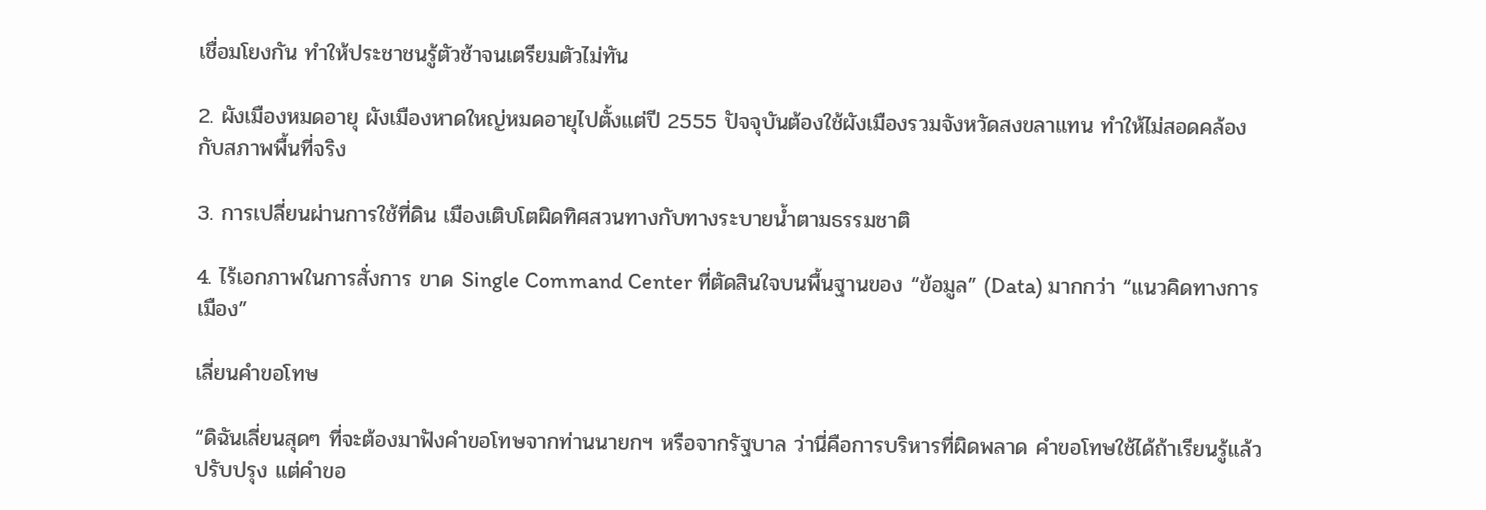เชื่อมโยงกัน ทำให้ประชาชนรู้ตัวช้าจนเตรียมตัวไม่ทัน

2. ผังเมืองหมดอายุ ผังเมืองหาดใหญ่หมดอายุไปตั้งแต่ปี 2555 ปัจจุบันต้องใช้ผังเมืองรวมจังหวัดสงขลาแทน ทำให้ไม่สอดคล้องกับสภาพพื้นที่จริง

3. การเปลี่ยนผ่านการใช้ที่ดิน เมืองเติบโตผิดทิศสวนทางกับทางระบายน้ำตามธรรมชาติ

4. ไร้เอกภาพในการสั่งการ ขาด Single Command Center ที่ตัดสินใจบนพื้นฐานของ “ข้อมูล” (Data) มากกว่า “แนวคิดทางการเมือง”

เลี่ยนคำขอโทษ

“ดิฉันเลี่ยนสุดๆ ที่จะต้องมาฟังคำขอโทษจากท่านนายกฯ หรือจากรัฐบาล ว่านี่คือการบริหารที่ผิดพลาด คำขอโทษใช้ได้ถ้าเรียนรู้แล้วปรับปรุง แต่คำขอ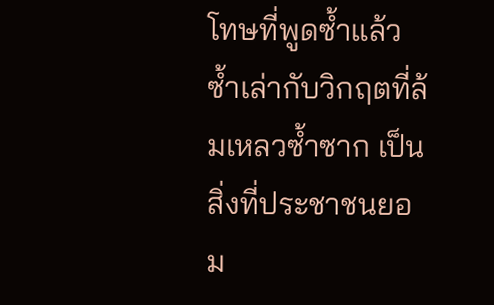โทษที่พูดซ้ำแล้วซ้ำเล่ากับวิกฤตที่ล้มเหลวซ้ำซาก เป็นสิ่งที่ประชาชนยอม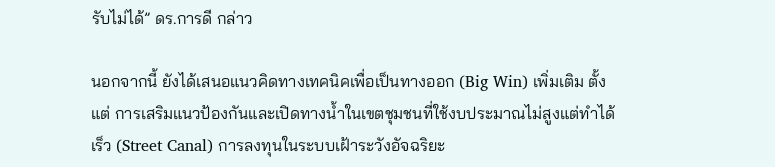รับไม่ได้” ดร.การดี กล่าว

นอกจากนี้ ยังได้เสนอแนวคิดทางเทคนิคเพื่อเป็นทางออก (Big Win) เพิ่มเติม ตั้งแต่ การเสริมแนวป้องกันและเปิดทางน้ำในเขตชุมชนที่ใช้งบประมาณไม่สูงแต่ทำได้เร็ว (Street Canal) การลงทุนในระบบเฝ้าระวังอัจฉริยะ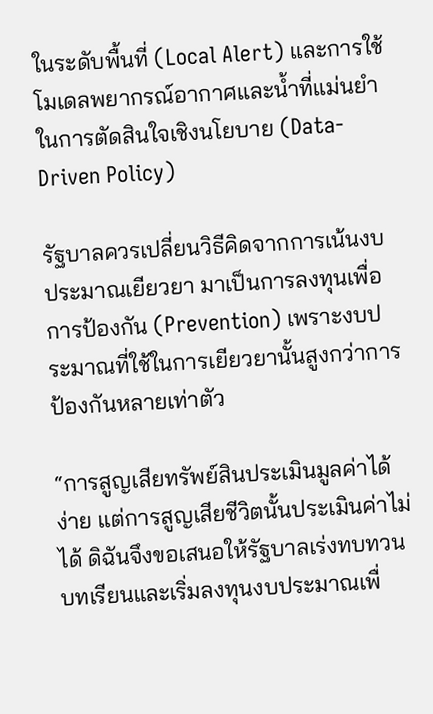ในระดับพื้นที่ (Local Alert) และการใช้โมเดลพยากรณ์อากาศและน้ำที่แม่นยำในการตัดสินใจเชิงนโยบาย (Data-Driven Policy)

รัฐบาลควรเปลี่ยนวิธีคิดจากการเน้นงบประมาณเยียวยา มาเป็นการลงทุนเพื่อการป้องกัน (Prevention) เพราะงบประมาณที่ใช้ในการเยียวยานั้นสูงกว่าการป้องกันหลายเท่าตัว

“การสูญเสียทรัพย์สินประเมินมูลค่าได้ง่าย แต่การสูญเสียชีวิตนั้นประเมินค่าไม่ได้ ดิฉันจึงขอเสนอให้รัฐบาลเร่งทบทวนบทเรียนและเริ่มลงทุนงบประมาณเพื่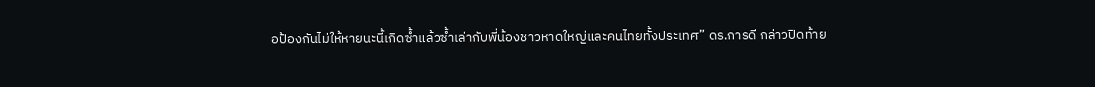อป้องกันไม่ให้หายนะนี้เกิดซ้ำแล้วซ้ำเล่ากับพี่น้องชาวหาดใหญ่และคนไทยทั้งประเทศ” ดร.การดี กล่าวปิดท้าย